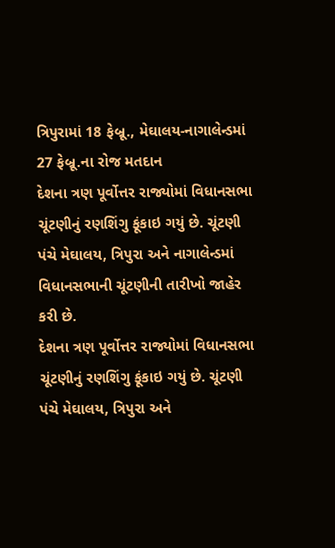ત્રિપુરામાં 18 ફેબ્રૂ., મેઘાલય-નાગાલેન્ડમાં 27 ફેબ્રૂ.ના રોજ મતદાન
દેશના ત્રણ પૂર્વોત્તર રાજ્યોમાં વિધાનસભા ચૂંટણીનું રણશિંગુ ફૂંકાઇ ગયું છે. ચૂંટણી પંચે મેઘાલય, ત્રિપુરા અને નાગાલેન્ડમાં વિધાનસભાની ચૂંટણીની તારીખો જાહેર કરી છે.
દેશના ત્રણ પૂર્વોત્તર રાજ્યોમાં વિધાનસભા ચૂંટણીનું રણશિંગુ ફૂંકાઇ ગયું છે. ચૂંટણી પંચે મેઘાલય, ત્રિપુરા અને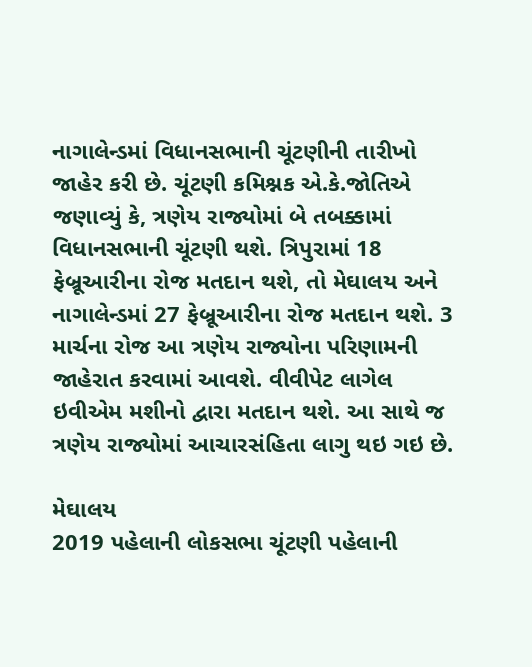નાગાલેન્ડમાં વિધાનસભાની ચૂંટણીની તારીખો જાહેર કરી છે. ચૂંટણી કમિશ્નક એ.કે.જોતિએ જણાવ્યું કે, ત્રણેય રાજ્યોમાં બે તબક્કામાં વિધાનસભાની ચૂંટણી થશે. ત્રિપુરામાં 18 ફેબ્રૂઆરીના રોજ મતદાન થશે, તો મેઘાલય અને નાગાલેન્ડમાં 27 ફેબ્રૂઆરીના રોજ મતદાન થશે. 3 માર્ચના રોજ આ ત્રણેય રાજ્યોના પરિણામની જાહેરાત કરવામાં આવશે. વીવીપેટ લાગેલ ઇવીએમ મશીનો દ્વારા મતદાન થશે. આ સાથે જ ત્રણેય રાજ્યોમાં આચારસંહિતા લાગુ થઇ ગઇ છે.

મેઘાલય
2019 પહેલાની લોકસભા ચૂંટણી પહેલાની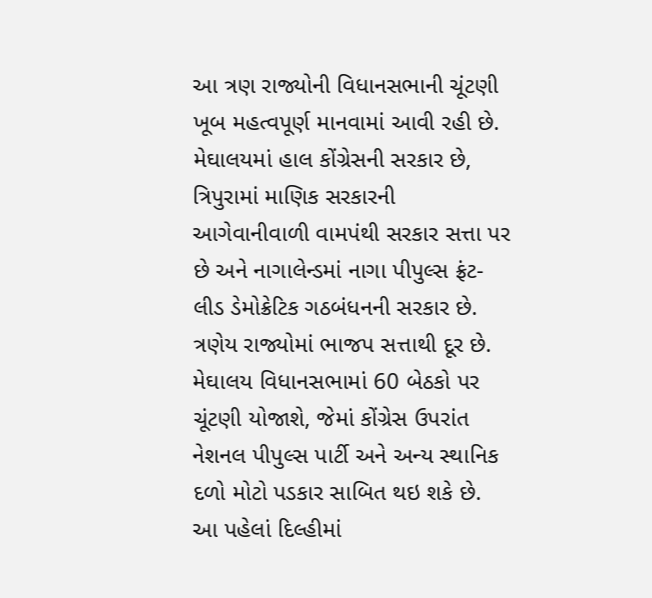આ ત્રણ રાજ્યોની વિધાનસભાની ચૂંટણી ખૂબ મહત્વપૂર્ણ માનવામાં આવી રહી છે. મેઘાલયમાં હાલ કોંગ્રેસની સરકાર છે, ત્રિપુરામાં માણિક સરકારની આગેવાનીવાળી વામપંથી સરકાર સત્તા પર છે અને નાગાલેન્ડમાં નાગા પીપુલ્સ ફ્રંટ-લીડ ડેમોક્રેટિક ગઠબંધનની સરકાર છે. ત્રણેય રાજ્યોમાં ભાજપ સત્તાથી દૂર છે. મેઘાલય વિધાનસભામાં 60 બેઠકો પર ચૂંટણી યોજાશે, જેમાં કોંગ્રેસ ઉપરાંત નેશનલ પીપુલ્સ પાર્ટી અને અન્ય સ્થાનિક દળો મોટો પડકાર સાબિત થઇ શકે છે. આ પહેલાં દિલ્હીમાં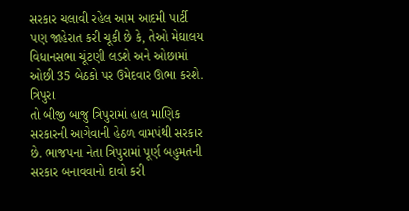સરકાર ચલાવી રહેલ આમ આદમી પાર્ટી પણ જાહેરાત કરી ચૂકી છે કે, તેઓ મેઘાલય વિધાનસભા ચૂંટણી લડશે અને ઓછામાં ઓછી 35 બેઠકો પર ઉમેદવાર ઊભા કરશે.
ત્રિપુરા
તો બીજી બાજુ ત્રિપુરામાં હાલ માણિક સરકારની આગેવાની હેઠળ વામપંથી સરકાર છે. ભાજપના નેતા ત્રિપુરામાં પૂર્ણ બહુમતની સરકાર બનાવવાનો દાવો કરી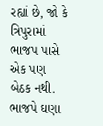રહ્યાં છે, જો કે ત્રિપુરામાં ભાજપ પાસે એક પણ બેઠક નથી. ભાજપે ઘણા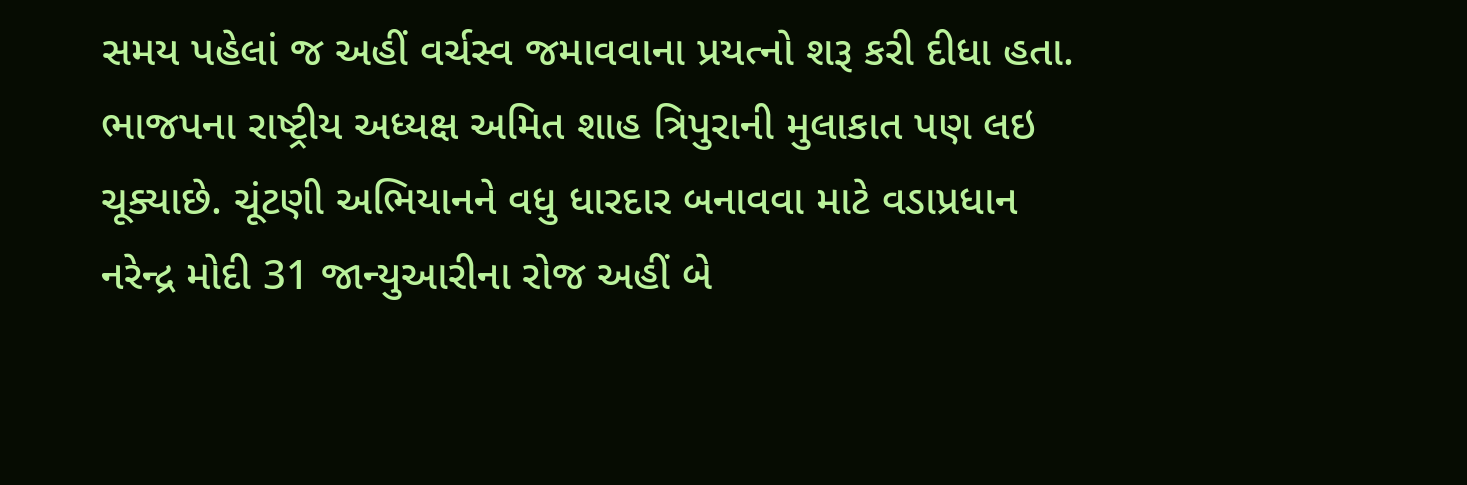સમય પહેલાં જ અહીં વર્ચસ્વ જમાવવાના પ્રયત્નો શરૂ કરી દીધા હતા. ભાજપના રાષ્ટ્રીય અધ્યક્ષ અમિત શાહ ત્રિપુરાની મુલાકાત પણ લઇ ચૂક્યાછે. ચૂંટણી અભિયાનને વધુ ધારદાર બનાવવા માટે વડાપ્રધાન નરેન્દ્ર મોદી 31 જાન્યુઆરીના રોજ અહીં બે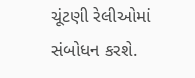ચૂંટણી રેલીઓમાં સંબોધન કરશે.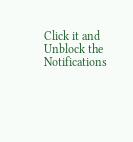Click it and Unblock the Notifications